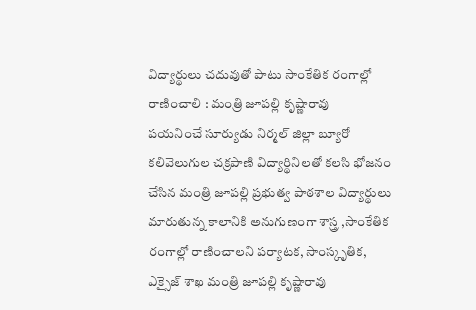విద్యార్థులు చదువుతో పాటు సాంకేతిక రంగాల్లో రాణించాలి : మంత్రి జూపల్లి కృష్ణారావు
పయనించే సూర్యుడు నిర్మల్ జిల్లా బ్యూరో కలివెలుగుల చక్రపాణి విద్యార్థినిలతో కలసి భోజనం చేసిన మంత్రి జూపల్లి ప్రభుత్వ పాఠశాల విద్యార్థులు మారుతున్న కాలానికి అనుగుణంగా శాస్త్ర ,సాంకేతిక రంగాల్లో రాణించాలని పర్యాటక, సాంస్కృతిక, ఎక్సైజ్ శాఖ మంత్రి జూపల్లి కృష్ణారావు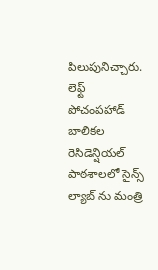పిలుపునిచ్చారు. లెఫ్ట్ పోచంపహాడ్ బాలికల రెసిడెన్షియల్ పాఠశాలలో సైన్స్ ల్యాబ్ ను మంత్రి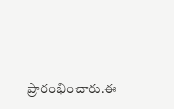ప్రారంభించారు.ఈ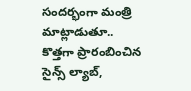సందర్భంగా మంత్రి మాట్లాడుతూ.. కొత్తగా ప్రారంబించిన సైన్స్ ల్యాబ్,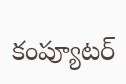కంప్యూటర్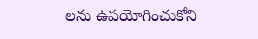లను ఉపయోగించుకోని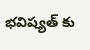భవిష్యత్ కు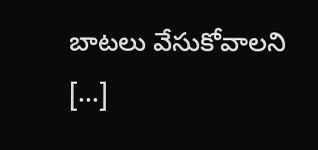బాటలు వేసుకోవాలని […]